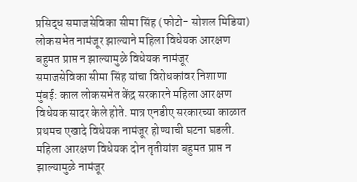प्रसिद्ध समाजसेविका सीमा सिंह (फोटो- सोशल मिडिया)
लोकसभेत नामंजूर झाल्याने महिला विधेयक आरक्षण
बहुमत प्राप्त न झाल्यामुळे विधेयक नामंजूर
समाजसेविका सीमा सिंह यांचा विरोधकांवर निशाणा
मुंबई: काल लोकसभेत केंद्र सरकारने महिला आरक्षण विधेयक सादर केले होते. मात्र एनडीए सरकारच्या काळात प्रथमच एखादे विधेयक नामंजूर होण्याची घटना घडली. महिला आरक्षण विधेयक दोन तृतीयांश बहुमत प्राप्त न झाल्यामुळे नामंजूर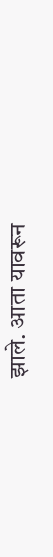झाले. आता यावरून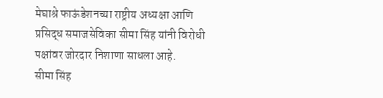मेघाश्रे फाऊंडेशनच्या राष्ट्रीय अध्यक्षा आणि प्रसिद्ध समाजसेविका सीमा सिंह यांनी विरोधी पक्षांवर जोरदार निशाणा साधला आहे.
सीमा सिंह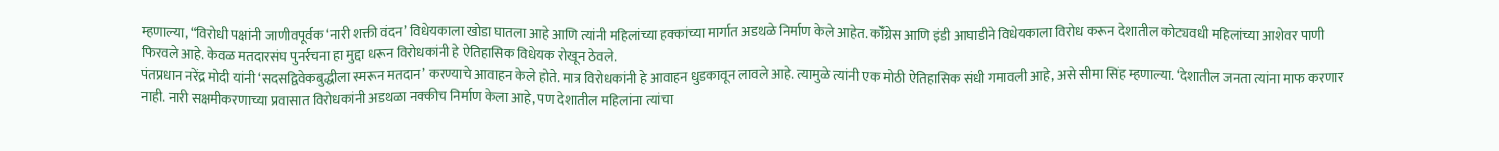म्हणाल्या, “विरोधी पक्षांनी जाणीवपूर्वक ‘नारी शक्ती वंदन’ विधेयकाला खोडा घातला आहे आणि त्यांनी महिलांच्या हक्कांच्या मार्गात अडथळे निर्माण केले आहेत. कॉँग्रेस आणि इंडी आघाडीने विधेयकाला विरोध करून देशातील कोट्यवधी महिलांच्या आशेवर पाणी फिरवले आहे. केवळ मतदारसंघ पुनर्रचना हा मुद्दा धरून विरोधकांनी हे ऐतिहासिक विधेयक रोखून ठेवले.
पंतप्रधान नरेंद्र मोदी यांनी ‘सदसद्विवेकबुद्धीला स्मरून मतदान’ करण्याचे आवाहन केले होते. मात्र विरोधकांनी हे आवाहन धुडकावून लावले आहे. त्यामुळे त्यांनी एक मोठी ऐतिहासिक संधी गमावली आहे, असे सीमा सिंह म्हणाल्या. ‘देशातील जनता त्यांना माफ करणार नाही. नारी सक्षमीकरणाच्या प्रवासात विरोधकांनी अडथळा नक्कीच निर्माण केला आहे, पण देशातील महिलांना त्यांचा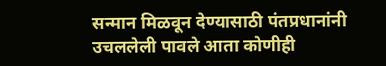सन्मान मिळवून देण्यासाठी पंतप्रधानांनी उचललेली पावले आता कोणीही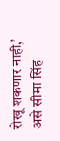रोखू शकणार नाही,’ असे सीमा सिंह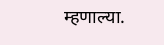म्हणाल्या.